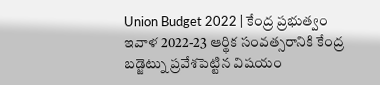Union Budget 2022 | కేంద్ర ప్రభుత్వం ఇవాళ 2022-23 ఆర్థిక సంవత్సరానికి కేంద్ర బడ్జెట్ను ప్రవేశపెట్టిన విషయం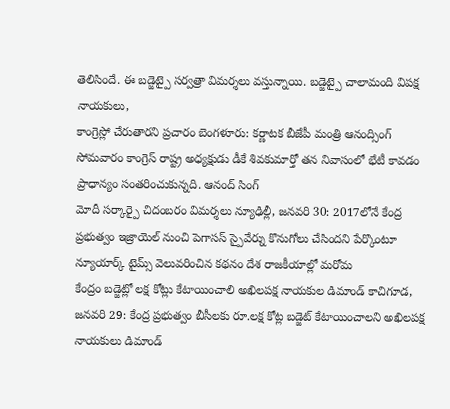తెలిసిందే. ఈ బడ్జెట్పై సర్వత్రా విమర్శలు వస్తున్నాయి. బడ్జెట్పై చాలామంది విపక్ష నాయకులు,
కాంగ్రెస్లో చేరుతారని ప్రచారం బెంగళూరు: కర్ణాటక బీజేపీ మంత్రి ఆనంద్సింగ్ సోమవారం కాంగ్రెస్ రాష్ట్ర అధ్యక్షుడు డీకే శివకుమార్తో తన నివాసంలో భేటీ కావడం ప్రాధాన్యం సంతరించుకున్నది. ఆనంద్ సింగ్
మోదీ సర్కార్పై చిదంబరం విమర్శలు న్యూఢిల్లీ, జనవరి 30: 2017లోనే కేంద్ర ప్రభుత్వం ఇజ్రాయెల్ నుంచి పెగాసస్ స్పైవేర్ను కొనుగోలు చేసిందని పేర్కొంటూ న్యూయార్క్ టైమ్స్ వెలువరించిన కథనం దేశ రాజకీయాల్లో మరోమ
కేంద్రం బడ్జెట్లో లక్ష కోట్లు కేటాయించాలి అఖిలపక్ష నాయకుల డిమాండ్ కాచిగూడ, జనవరి 29: కేంద్ర ప్రభుత్వం బీసీలకు రూ.లక్ష కోట్ల బడ్జెట్ కేటాయించాలని అఖిలపక్ష నాయకులు డిమాండ్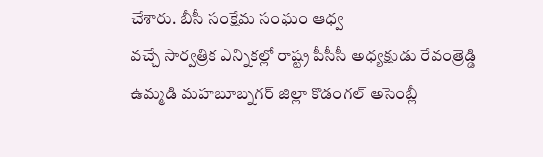చేశారు. బీసీ సంక్షేమ సంఘం ఆధ్వ
వచ్చే సార్వత్రిక ఎన్నికల్లో రాష్ట్ర పీసీసీ అధ్యక్షుడు రేవంత్రెడ్డి ఉమ్మడి మహబూబ్నగర్ జిల్లా కొడంగల్ అసెంబ్లీ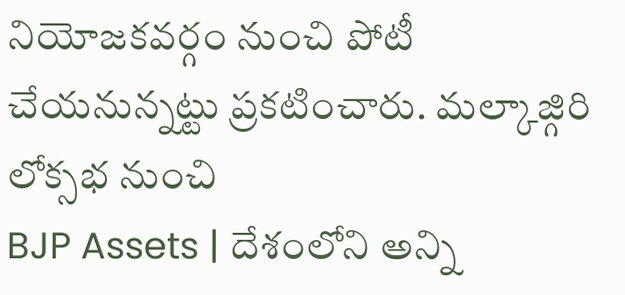నియోజకవర్గం నుంచి పోటీ చేయనున్నట్టు ప్రకటించారు. మల్కాజ్గిరి లోక్సభ నుంచి
BJP Assets | దేశంలోని అన్ని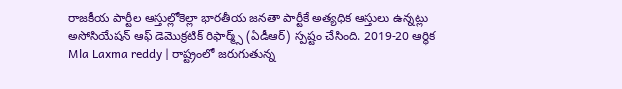రాజకీయ పార్టీల ఆస్తుల్లోకెల్లా భారతీయ జనతా పార్టీకే అత్యధిక ఆస్తులు ఉన్నట్లు అసోసియేషన్ ఆఫ్ డెమొక్రటిక్ రిఫార్మ్స్ (ఏడీఆర్) స్పష్టం చేసింది. 2019-20 ఆర్థిక
Mla Laxma reddy | రాష్ట్రంలో జరుగుతున్న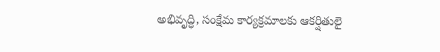అభివృద్ధి, సంక్షేమ కార్యక్రమాలకు ఆకర్షితులై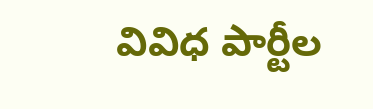వివిధ పార్టీల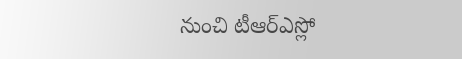నుంచి టీఆర్ఎస్లో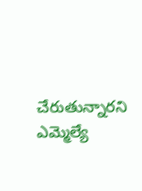చేరుతున్నారని ఎమ్మెల్యే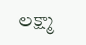లక్ష్మా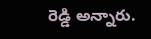రెడ్డి అన్నారు.